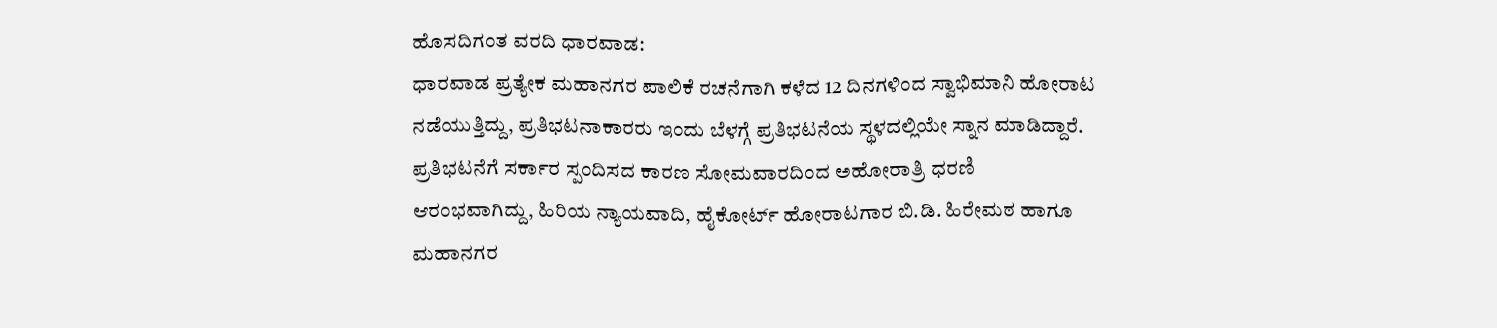ಹೊಸದಿಗಂತ ವರದಿ ಧಾರವಾಡ:
ಧಾರವಾಡ ಪ್ರತ್ಯೇಕ ಮಹಾನಗರ ಪಾಲಿಕೆ ರಚನೆಗಾಗಿ ಕಳೆದ 12 ದಿನಗಳಿಂದ ಸ್ವಾಭಿಮಾನಿ ಹೋರಾಟ ನಡೆಯುತ್ತಿದ್ದು, ಪ್ರತಿಭಟನಾಕಾರರು ಇಂದು ಬೆಳಗ್ಗೆ ಪ್ರತಿಭಟನೆಯ ಸ್ಥಳದಲ್ಲಿಯೇ ಸ್ನಾನ ಮಾಡಿದ್ದಾರೆ.
ಪ್ರತಿಭಟನೆಗೆ ಸರ್ಕಾರ ಸ್ಪಂದಿಸದ ಕಾರಣ ಸೋಮವಾರದಿಂದ ಅಹೋರಾತ್ರಿ ಧರಣಿ ಆರಂಭವಾಗಿದ್ದು, ಹಿರಿಯ ನ್ಯಾಯವಾದಿ, ಹೈಕೋರ್ಟ್ ಹೋರಾಟಗಾರ ಬಿ.ಡಿ. ಹಿರೇಮಠ ಹಾಗೂ ಮಹಾನಗರ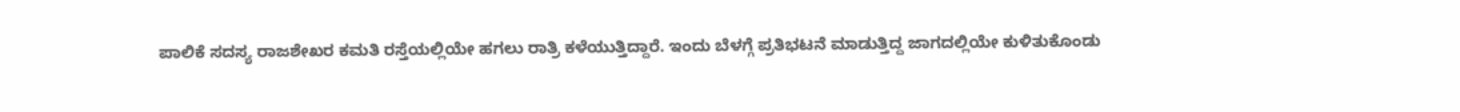ಪಾಲಿಕೆ ಸದಸ್ಯ ರಾಜಶೇಖರ ಕಮತಿ ರಸ್ತೆಯಲ್ಲಿಯೇ ಹಗಲು ರಾತ್ರಿ ಕಳೆಯುತ್ತಿದ್ದಾರೆ. ಇಂದು ಬೆಳಗ್ಗೆ ಪ್ರತಿಭಟನೆ ಮಾಡುತ್ತಿದ್ದ ಜಾಗದಲ್ಲಿಯೇ ಕುಳಿತುಕೊಂಡು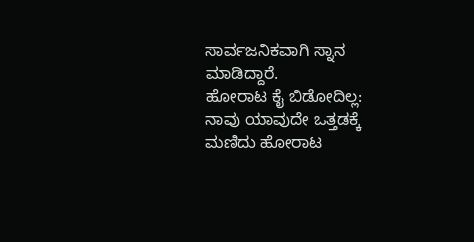ಸಾರ್ವಜನಿಕವಾಗಿ ಸ್ನಾನ ಮಾಡಿದ್ದಾರೆ.
ಹೋರಾಟ ಕೈ ಬಿಡೋದಿಲ್ಲ:
ನಾವು ಯಾವುದೇ ಒತ್ತಡಕ್ಕೆ ಮಣಿದು ಹೋರಾಟ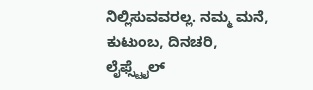ನಿಲ್ಲಿಸುವವರಲ್ಲ. ನಮ್ಮ ಮನೆ, ಕುಟುಂಬ, ದಿನಚರಿ, ಲೈಫ್ಸ್ಟೈಲ್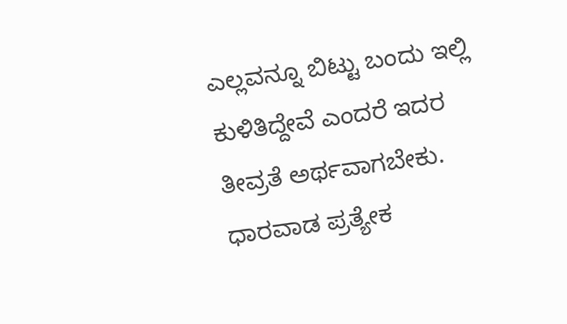ಎಲ್ಲವನ್ನೂ ಬಿಟ್ಟು ಬಂದು ಇಲ್ಲಿ ಕುಳಿತಿದ್ದೇವೆ ಎಂದರೆ ಇದರ ತೀವ್ರತೆ ಅರ್ಥವಾಗಬೇಕು. ಧಾರವಾಡ ಪ್ರತ್ಯೇಕ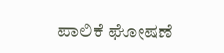ಪಾಲಿಕೆ ಘೋಷಣೆ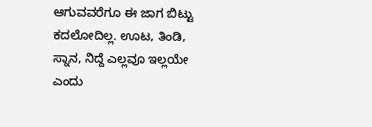ಆಗುವವರೆಗೂ ಈ ಜಾಗ ಬಿಟ್ಟು ಕದಲೋದಿಲ್ಲ. ಊಟ, ತಿಂಡಿ, ಸ್ನಾನ, ನಿದ್ದೆ ಎಲ್ಲವೂ ಇಲ್ಲಯೇ ಎಂದು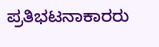ಪ್ರತಿಭಟನಾಕಾರರು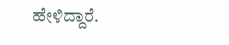ಹೇಳಿದ್ದಾರೆ.